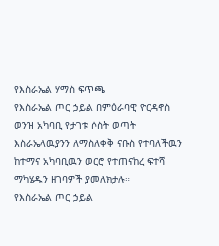የእስራኤል ሃማስ ፍጥጫ
የእስራኤል ጦር ኃይል በምዕራባዊ ዮርዳኖስ ወንዝ አካባቢ የታገቱ ሶስት ወጣት እስራኤላዉያንን ለማስለቀቅ ናቡስ የተባለችዉን ከተማና አካባቢዉን ወርሮ የተጠናከረ ፍተሻ ማካሄዱን ዘገባዎች ያመለክታሉ።
የእስራኤል ጦር ኃይል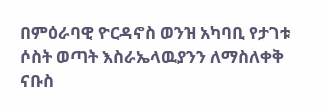በምዕራባዊ ዮርዳኖስ ወንዝ አካባቢ የታገቱ ሶስት ወጣት እስራኤላዉያንን ለማስለቀቅ ናቡስ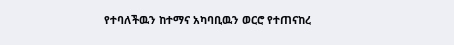የተባለችዉን ከተማና አካባቢዉን ወርሮ የተጠናከረ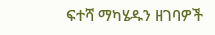ፍተሻ ማካሄዱን ዘገባዎች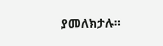ያመለክታሉ።